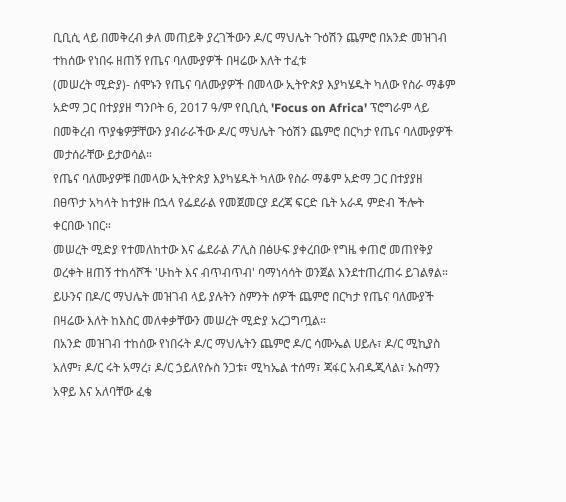ቢቢሲ ላይ በመቅረብ ቃለ መጠይቅ ያረገችውን ዶ/ር ማህሌት ጉዕሽን ጨምሮ በአንድ መዝገብ ተከሰው የነበሩ ዘጠኝ የጤና ባለሙያዎች በዛሬው እለት ተፈቱ
(መሠረት ሚድያ)- ሰሞኑን የጤና ባለሙያዎች በመላው ኢትዮጵያ እያካሄዱት ካለው የስራ ማቆም አድማ ጋር በተያያዘ ግንቦት 6, 2017 ዓ/ም የቢቢሲ 'Focus on Africa' ፕሮግራም ላይ በመቅረብ ጥያቄዎቻቸውን ያብራራችው ዶ/ር ማህሌት ጉዕሽን ጨምሮ በርካታ የጤና ባለሙያዎች መታሰራቸው ይታወሳል።
የጤና ባለሙያዎቹ በመላው ኢትዮጵያ እያካሄዱት ካለው የስራ ማቆም አድማ ጋር በተያያዘ በፀጥታ አካላት ከተያዙ በኋላ የፌደራል የመጀመርያ ደረጃ ፍርድ ቤት አራዳ ምድብ ችሎት ቀርበው ነበር።
መሠረት ሚድያ የተመለከተው እና ፌደራል ፖሊስ በፅሁፍ ያቀረበው የግዜ ቀጠሮ መጠየቅያ ወረቀት ዘጠኝ ተከሳሾች 'ሁከት እና ብጥብጥብ' ባማነሳሳት ወንጀል እንደተጠረጠሩ ይገልፃል።
ይሁንና በዶ/ር ማህሌት መዝገብ ላይ ያሉትን ስምንት ሰዎች ጨምሮ በርካታ የጤና ባለሙያች በዛሬው እለት ከእስር መለቀቃቸውን መሠረት ሚድያ አረጋግጧል።
በአንድ መዝገብ ተከሰው የነበሩት ዶ/ር ማህሌትን ጨምሮ ዶ/ር ሳሙኤል ሀይሉ፣ ዶ/ር ሚኪያስ አለም፣ ዶ/ር ሩት አማረ፣ ዶ/ር ኃይለየሱስ ንጋቱ፣ ሚካኤል ተሰማ፣ ጃፋር አብዱጂላል፣ ኡስማን አዋይ እና አለባቸው ፈቄ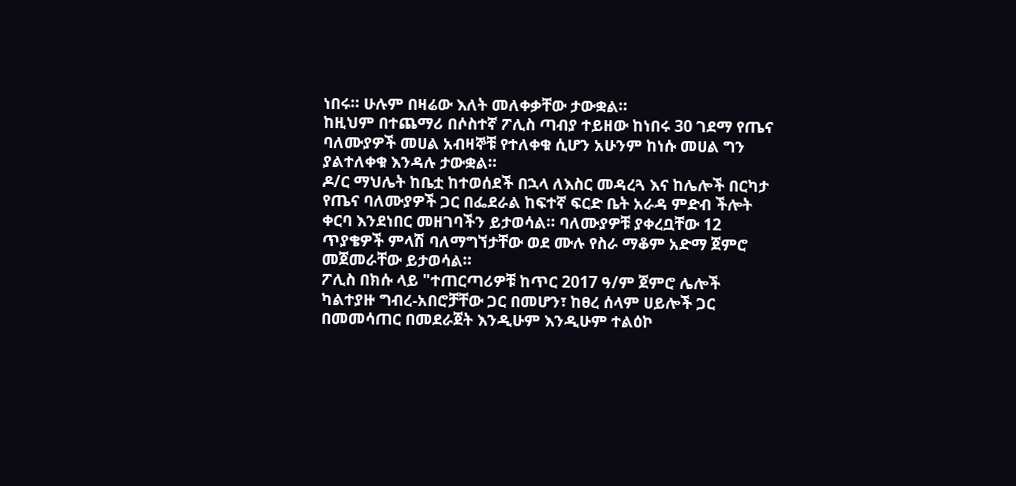ነበሩ። ሁሉም በዛሬው እለት መለቀቃቸው ታውቋል።
ከዚህም በተጨማሪ በሶስተኛ ፖሊስ ጣብያ ተይዘው ከነበሩ 30 ገደማ የጤና ባለሙያዎች መሀል አብዛኞቹ የተለቀቁ ሲሆን አሁንም ከነሱ መሀል ግን ያልተለቀቁ እንዳሉ ታውቋል።
ዶ/ር ማህሌት ከቤቷ ከተወሰደች በኋላ ለእስር መዳረጓ እና ከሌሎች በርካታ የጤና ባለሙያዎች ጋር በፌደራል ከፍተኛ ፍርድ ቤት አራዳ ምድብ ችሎት ቀርባ እንደነበር መዘገባችን ይታወሳል። ባለሙያዎቹ ያቀረቧቸው 12 ጥያቄዎች ምላሽ ባለማግኘታቸው ወደ ሙሉ የስራ ማቆም አድማ ጀምሮ መጀመራቸው ይታወሳል።
ፖሊስ በክሱ ላይ "ተጠርጣሪዎቹ ከጥር 2017 ዓ/ም ጀምሮ ሌሎች ካልተያዙ ግብረ-አበሮቻቸው ጋር በመሆን፣ ከፀረ ሰላም ሀይሎች ጋር በመመሳጠር በመደራጀት እንዲሁም እንዲሁም ተልዕኮ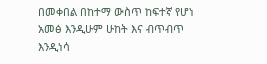በመቀበል በከተማ ውስጥ ከፍተኛ የሆነ አመፅ እንዲሁም ሁከት እና ብጥብጥ እንዲነሳ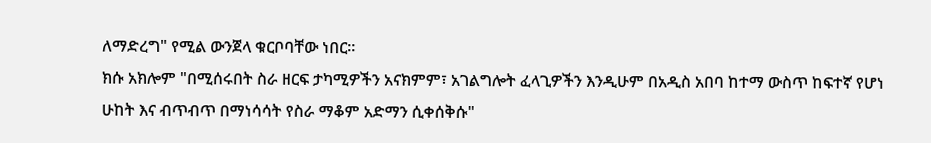ለማድረግ" የሚል ውንጀላ ቁርቦባቸው ነበር።
ክሱ አክሎም "በሚሰሩበት ስራ ዘርፍ ታካሚዎችን አናክምም፣ አገልግሎት ፈላጊዎችን እንዲሁም በአዲስ አበባ ከተማ ውስጥ ከፍተኛ የሆነ ሁከት እና ብጥብጥ በማነሳሳት የስራ ማቆም አድማን ሲቀሰቅሱ"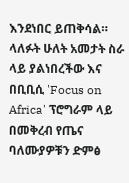እንደነበር ይጠቅሳል።
ላለፉት ሁለት አመታት ስራ ላይ ያልነበረችው እና በቢቢሲ 'Focus on Africa' ፕሮግራም ላይ በመቅረብ የጤና ባለሙያዎቹን ድምፅ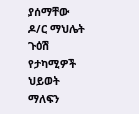ያሰማቸው ዶ/ር ማህሌት ጉዕሽ የታካሚዎች ህይወት ማለፍን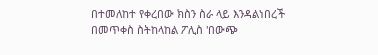በተመለከተ የቀረበው ክስን ስራ ላይ እንዳልነበረች በመጥቀስ ስትከላከል ፖሊስ 'በውጭ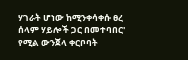ሃገራት ሆነው ከሚንቀሳቀሱ ፀረ ሰላም ሃይሎች ጋር በመተባበር' የሚል ውንጀላ ቀርቦባት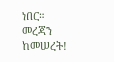ነበር።
መረጃን ከመሠረት!